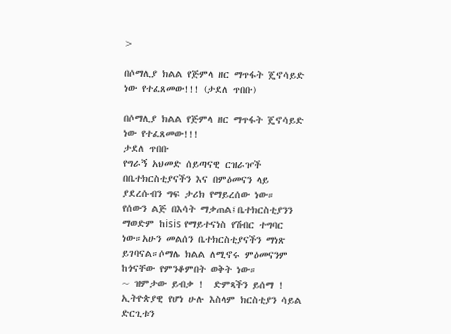>

በሶማሊያ ክልል የጅምላ ዘር ማጥፋት ጄኖሳይድ ነው የተፈጸመው!!! (ታደለ ጥበቡ)

በሶማሊያ ክልል የጅምላ ዘር ማጥፋት ጄኖሳይድ ነው የተፈጸመው!!!
ታደለ ጥበቡ
የግራኝ አህመድ ሰይጣናዊ ርዝራዦች በቤተክርስቲያናችን እና በምዕመናን ላይ ያደረሱብን ግፍ ታሪክ የማይረሰው ነው።
የሰውን ልጅ በእሳት ማቃጠል፤ቤተክርስቲያንን ማወድም ከisis የማይተናነስ የሽብር ተግባር ነው።አሁን መልሰን ቤተክርስቲያናችን ማነጽ ይገባናል።ሶማሌ ክልል ለሚኖሩ ምዕመናንም ከጎናቸው የምንቆምበት ወቅት ነው።
~ ዝምታው ይብቃ !  ድምጻችን ይሰማ !  ኢትዮጵያዊ የሆነ ሁሉ እስላም ክርስቲያን ሳይል ድርጊቱን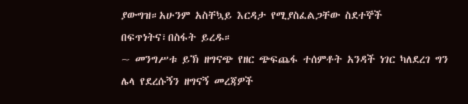ያውግዝ።አሁንም አስቸኳይ እርዳታ የሚያስፈልጋቸው ስደተኞች በፍጥነትና፣በስፋት ይረዱ።
~ መንግሥቱ ይኽ ዘግናጭ የዘር ጭፍጨፋ ተሰምቶት አንዳች ነገር ካለደረገ ግን ሌላ የደረሱኝን ዘግናኝ መረጃዎች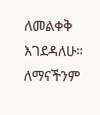ለመልቀቅ እገደዳለሁ። ለማናችንም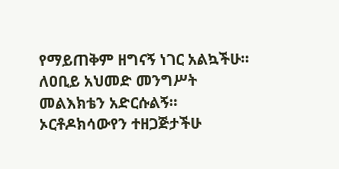የማይጠቅም ዘግናኝ ነገር አልኳችሁ። ለዐቢይ አህመድ መንግሥት መልእክቴን አድርሱልኝ። ኦርቶዶክሳውየን ተዘጋጅታችሁ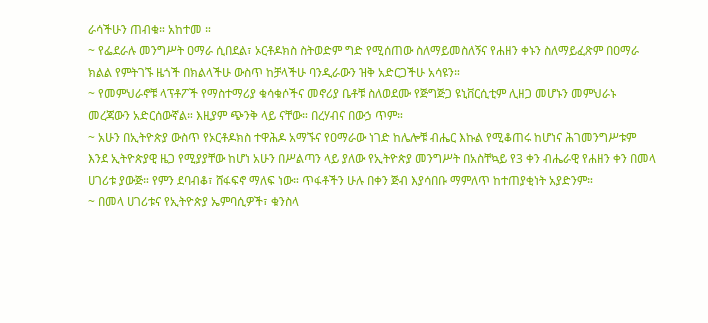ራሳችሁን ጠብቁ። አከተመ ።
~ የፌደራሉ መንግሥት ዐማራ ሲበደል፣ ኦርቶዶክስ ስትወድም ግድ የሚሰጠው ስለማይመስለኝና የሐዘን ቀኑን ስለማይፈጽም በዐማራ ክልል የምትገኙ ዜጎች በክልላችሁ ውስጥ ከቻላችሁ ባንዲራውን ዝቅ አድርጋችሁ አሳዩን።
~ የመምህራኖቹ ላፕቶፖች የማስተማሪያ ቁሳቁሶችና መኖሪያ ቤቶቹ ስለወደሙ የጅግጅጋ ዩኒቨርሲቲም ሊዘጋ መሆኑን መምህራኑ መረጃውን አድርሰውኛል። እዚያም ጭንቅ ላይ ናቸው። በረሃብና በውኃ ጥም።
~ አሁን በኢትዮጵያ ውስጥ የኦርቶዶክስ ተዋሕዶ አማኙና የዐማራው ነገድ ከሌሎቹ ብሔር እኩል የሚቆጠሩ ከሆነና ሕገመንግሥቱም እንደ ኢትዮጵያዊ ዜጋ የሚያያቸው ከሆነ አሁን በሥልጣን ላይ ያለው የኢትዮጵያ መንግሥት በአስቸኳይ የ3 ቀን ብሔራዊ የሐዘን ቀን በመላ ሀገሪቱ ያውጅ። የምን ደባብቆ፣ ሸፋፍኖ ማለፍ ነው። ጥፋቶችን ሁሉ በቀን ጅብ እያሳበቡ ማምለጥ ከተጠያቂነት አያድንም።
~ በመላ ሀገሪቱና የኢትዮጵያ ኤምባሲዎች፣ ቁንስላ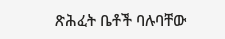ጽሕፈት ቤቶች ባሉባቸው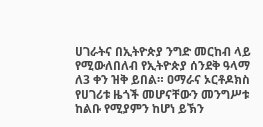ሀገራትና በኢትዮጵያ ንግድ መርከብ ላይ የሚውለበለብ የኢትዮጵያ ሰንደቅ ዓላማ ለ3 ቀን ዝቅ ይበል። ዐማራና ኦርቶዶክስ የሀገሪቱ ዜጎች መሆናቸውን መንግሥቱ ከልቡ የሚያምን ከሆነ ይኽን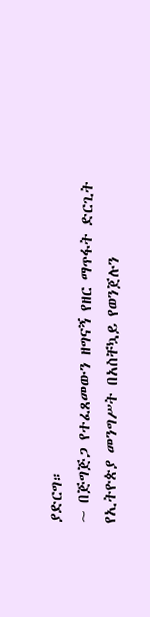ያድርግ።
~ በጅግጅጋ የተፈጸመውን ዘግናኝ የዘር ማጥፋት ድርጊት የኢትዮጵያ መንግሥት በአስቸኳይ የወንጀሉን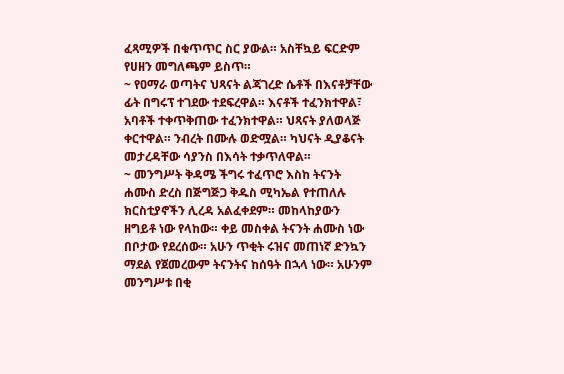ፈጻሚዎች በቁጥጥር ስር ያውል። አስቸኳይ ፍርድም የሀዘን መግለጫም ይስጥ።
~ የዐማራ ወጣትና ህጻናት ልጃገረድ ሴቶች በእናቶቻቸው ፊት በግሩፕ ተገደው ተደፍረዋል። እናቶች ተፈንክተዋል፣ አባቶች ተቀጥቅጠው ተፈንክተዋል። ህጻናት ያለወላጅ ቀርተዋል። ንብረት በሙሉ ወድሟል። ካህናት ዲያቆናት መታረዳቸው ሳያንስ በእሳት ተቃጥለዋል።
~ መንግሥት ቅዳሜ ችግሩ ተፈጥሮ እስከ ትናንት ሐሙስ ድረስ በጅግጅጋ ቅዱስ ሚካኤል የተጠለሉ ክርስቲያኖችን ሊረዳ አልፈቀደም። መከላከያውን ዘግይቶ ነው የላከው። ቀይ መስቀል ትናንት ሐሙስ ነው በቦታው የደረሰው። አሁን ጥቂት ሩዝና መጠነኛ ድንኳን ማደል የጀመረውም ትናንትና ከሰዓት በኋላ ነው። አሁንም መንግሥቱ በቂ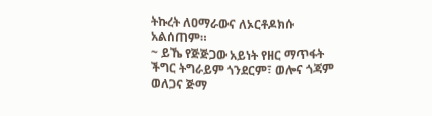ትኩረት ለዐማራውና ለኦርቶዶክሱ አልሰጠም።
~ ይኼ የጅጅጋው አይነት የዘር ማጥፋት ችግር ትግራይም ጎንደርም፣ ወሎና ጎጃም ወለጋና ጅማ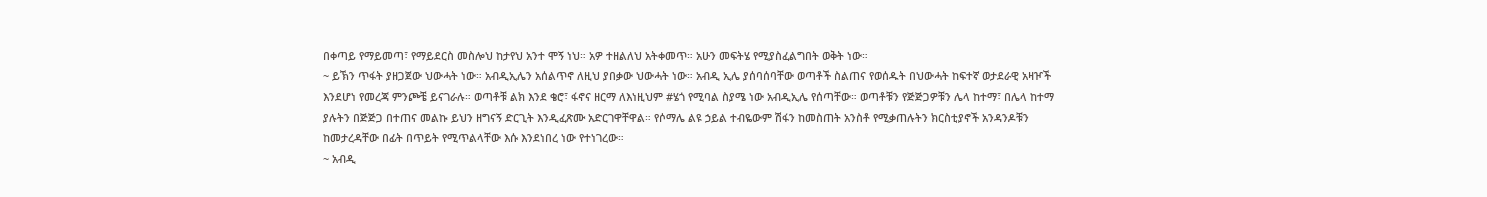በቀጣይ የማይመጣ፣ የማይደርስ መስሎህ ከታየህ አንተ ሞኝ ነህ። አዎ ተዘልለህ አትቀመጥ። አሁን መፍትሄ የሚያስፈልግበት ወቅት ነው።
~ ይኽን ጥፋት ያዘጋጀው ህውሓት ነው። አብዲኢሌን አሰልጥኖ ለዚህ ያበቃው ህውሓት ነው። አብዲ ኢሌ ያሰባሰባቸው ወጣቶች ስልጠና የወሰዱት በህውሓት ከፍተኛ ወታደራዊ አዛዦች እንደሆነ የመረጃ ምንጮቼ ይናገራሉ። ወጣቶቹ ልክ እንደ ቄሮ፣ ፋኖና ዘርማ ለእነዚህም #ሄጎ የሚባል ስያሜ ነው አብዲኢሌ የሰጣቸው። ወጣቶቹን የጅጅጋዎቹን ሌላ ከተማ፣ በሌላ ከተማ ያሉትን በጅጅጋ በተጠና መልኩ ይህን ዘግናኝ ድርጊት እንዲፈጽሙ አድርገዋቸዋል። የሶማሌ ልዩ ኃይል ተብዬውም ሽፋን ከመስጠት አንስቶ የሚቃጠሉትን ክርስቲያኖች አንዳንዶቹን ከመታረዳቸው በፊት በጥይት የሚጥልላቸው እሱ እንደነበረ ነው የተነገረው።
~ አብዲ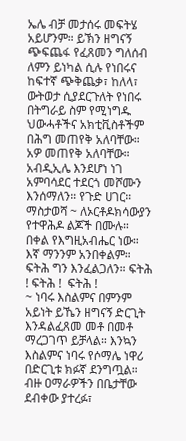ኤሌ ብቻ መታሰሩ መፍትሄ አይሆንም። ይኽን ዘግናኝ ጭፍጨፋ የፈጸመን ግለሰብ ለምን ይነካል ሲሉ የነበሩና ከፍተኛ ጭቅጨቃ፣ ከለላ፣ ውትወታ ሲያደርጉለት የነበሩ በትግራይ ስም የሚነግዱ ህውሓቶችና አክቲቪስቶችም በሕግ መጠየቅ አለባቸው። አዎ መጠየቅ አለባቸው። አብዲኢሌ እንደሆነ ነገ አምባሳደር ተደርጎ መሾሙን እንሰማለን። የጉድ ሀገር።
ማስታወሻ ~ ለኦርቶዶክሳውያን የተዋሕዶ ልጆች በሙሉ።
በቀል የእግዚአብሔር ነው። እኛ ማንንም አንበቀልም። ፍትሕ ግን እንፈልጋለን። ፍትሕ ! ፍትሕ !  ፍትሕ !
~ ነባሩ እስልምና በምንም አይነት ይኼን ዘግናኝ ድርጊት እንዳልፈጸመ መቶ በመቶ ማረጋገጥ ይቻላል። እንኳን እስልምና ነባሩ የሶማሌ ነዋሪ በድርጊቱ ክፉኛ ደንግጧል። ብዙ ዐማራዎችን በቤታቸው ደብቀው ያተረፉ፣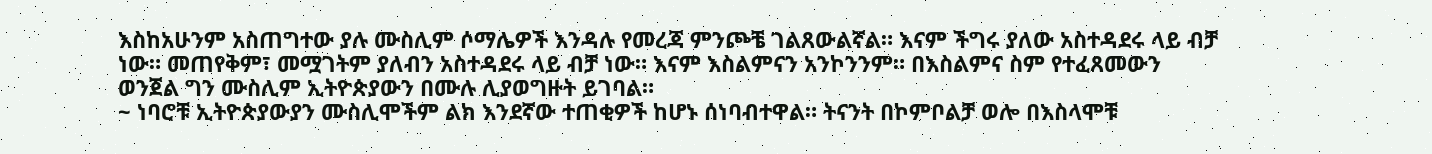እስከአሁንም አስጠግተው ያሉ ሙስሊም ሶማሌዎች እንዳሉ የመረጃ ምንጮቼ ገልጸውልኛል። እናም ችግሩ ያለው አስተዳደሩ ላይ ብቻ ነው። መጠየቅም፣ መሟገትም ያለብን አስተዳደሩ ላይ ብቻ ነው። እናም እስልምናን አንኮንንም። በእስልምና ስም የተፈጸመውን ወንጀል ግን ሙስሊም ኢትዮጵያውን በሙሉ ሊያወግዙት ይገባል።
~ ነባሮቹ ኢትዮጵያውያን ሙስሊሞችም ልክ እንደኛው ተጠቂዎች ከሆኑ ሰነባብተዋል። ትናንት በኮምቦልቻ ወሎ በእስላሞቹ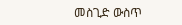መስጊድ ውስጥ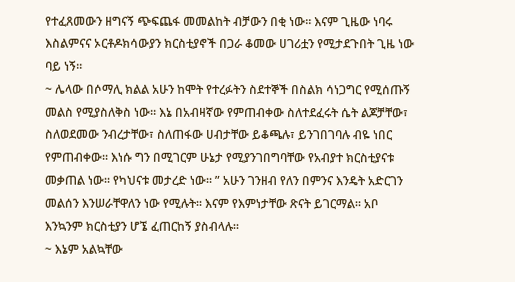የተፈጸመውን ዘግናኝ ጭፍጨፋ መመልከት ብቻውን በቂ ነው። እናም ጊዜው ነባሩ እስልምናና ኦርቶዶክሳውያን ክርስቲያኖች በጋራ ቆመው ሀገሪቷን የሚታደጉበት ጊዜ ነው ባይ ነኝ።
~ ሌላው በሶማሊ ክልል አሁን ከሞት የተረፉትን ስደተኞች በስልክ ሳነጋግር የሚሰጡኝ መልስ የሚያስለቅስ ነው። እኔ በአብዛኛው የምጠብቀው ስለተደፈሩት ሴት ልጆቻቸው፣ ስለወደመው ንብረታቸው፣ ስለጠፋው ሀብታቸው ይቆጫሉ፣ ይንገበገባሉ ብዬ ነበር የምጠብቀው። እነሱ ግን በሚገርም ሁኔታ የሚያንገበግባቸው የአብያተ ክርስቲያናቱ መቃጠል ነው። የካህናቱ መታረድ ነው። ” አሁን ገንዘብ የለን በምንና እንዴት አድርገን መልሰን እንሠራቸዋለን ነው የሚሉት። እናም የእምነታቸው ጽናት ይገርማል። አቦ እንኳንም ክርስቲያን ሆኜ ፈጠርከኝ ያስብላሉ።
~ እኔም አልኳቸው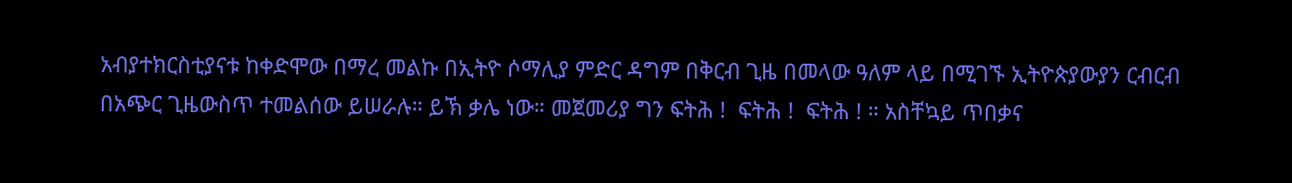አብያተክርስቲያናቱ ከቀድሞው በማረ መልኩ በኢትዮ ሶማሊያ ምድር ዳግም በቅርብ ጊዜ በመላው ዓለም ላይ በሚገኙ ኢትዮጵያውያን ርብርብ በአጭር ጊዜውስጥ ተመልሰው ይሠራሉ። ይኽ ቃሌ ነው። መጀመሪያ ግን ፍትሕ !  ፍትሕ !  ፍትሕ ! ። አስቸኳይ ጥበቃና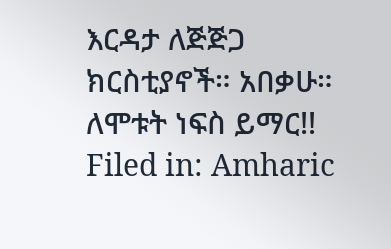እርዳታ ለጅጅጋ ክርስቲያኖች። አበቃሁ።
ለሞቱት ነፍስ ይማር!!
Filed in: Amharic